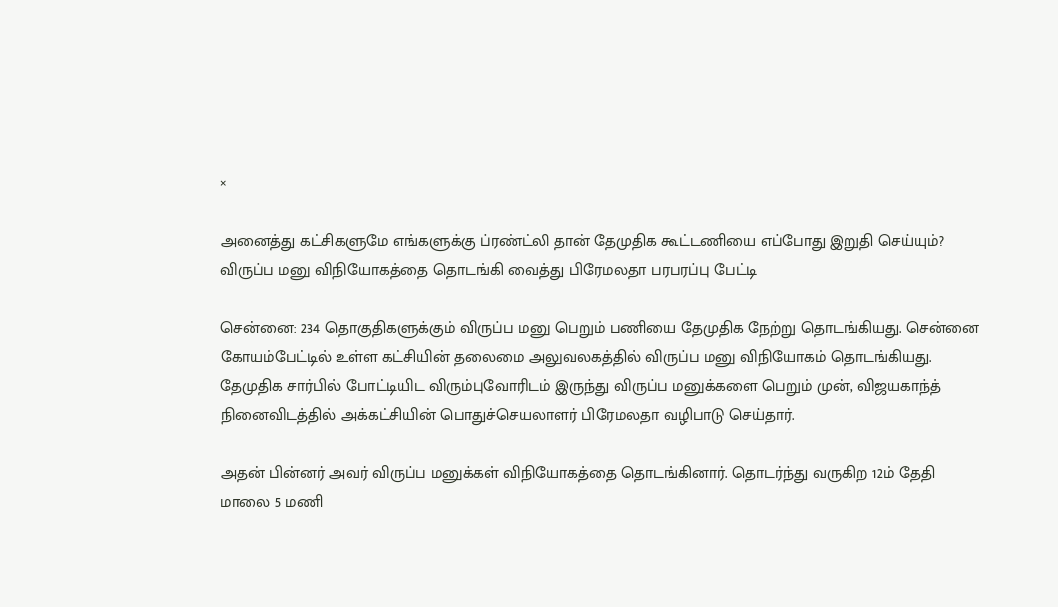×

அனைத்து கட்சிகளுமே எங்களுக்கு ப்ரண்ட்லி தான் தேமுதிக கூட்டணியை எப்போது இறுதி செய்யும்? விருப்ப மனு விநியோகத்தை தொடங்கி வைத்து பிரேமலதா பரபரப்பு பேட்டி

சென்னை: 234 தொகுதிகளுக்கும் விருப்ப மனு பெறும் பணியை தேமுதிக நேற்று தொடங்கியது. சென்னை கோயம்பேட்டில் உள்ள கட்சியின் தலைமை அலுவலகத்தில் விருப்ப மனு விநியோகம் தொடங்கியது. தேமுதிக சார்பில் போட்டியிட விரும்புவோரிடம் இருந்து விருப்ப மனுக்களை பெறும் முன், விஜயகாந்த் நினைவிடத்தில் அக்கட்சியின் பொதுச்செயலாளர் பிரேமலதா வழிபாடு செய்தார்.

அதன் பின்னர் அவர் விருப்ப மனுக்கள் விநியோகத்தை தொடங்கினார். தொடர்ந்து வருகிற 12ம் தேதி மாலை 5 மணி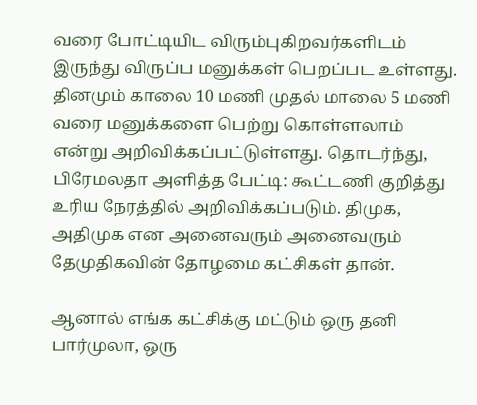வரை போட்டியிட விரும்புகிறவர்களிடம் இருந்து விருப்ப மனுக்கள் பெறப்பட உள்ளது. தினமும் காலை 10 மணி முதல் மாலை 5 மணி வரை மனுக்களை பெற்று கொள்ளலாம் என்று அறிவிக்கப்பட்டுள்ளது. தொடர்ந்து, பிரேமலதா அளித்த பேட்டி: கூட்டணி குறித்து உரிய நேரத்தில் அறிவிக்கப்படும். திமுக, அதிமுக என அனைவரும் அனைவரும் தேமுதிகவின் தோழமை கட்சிகள் தான்.

ஆனால் எங்க கட்சிக்கு மட்டும் ஒரு தனி பார்முலா, ஒரு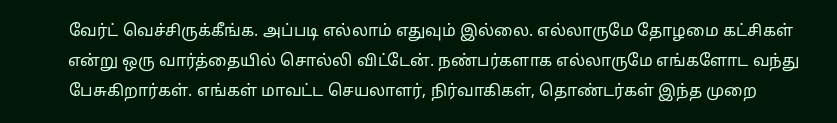வேர்ட் வெச்சிருக்கீங்க. அப்படி எல்லாம் எதுவும் இல்லை. எல்லாருமே தோழமை கட்சிகள் என்று ஒரு வார்த்தையில் சொல்லி விட்டேன். நண்பர்களாக எல்லாருமே எங்களோட வந்து பேசுகிறார்கள். எங்கள் மாவட்ட செயலாளர், நிர்வாகிகள், தொண்டர்கள் இந்த முறை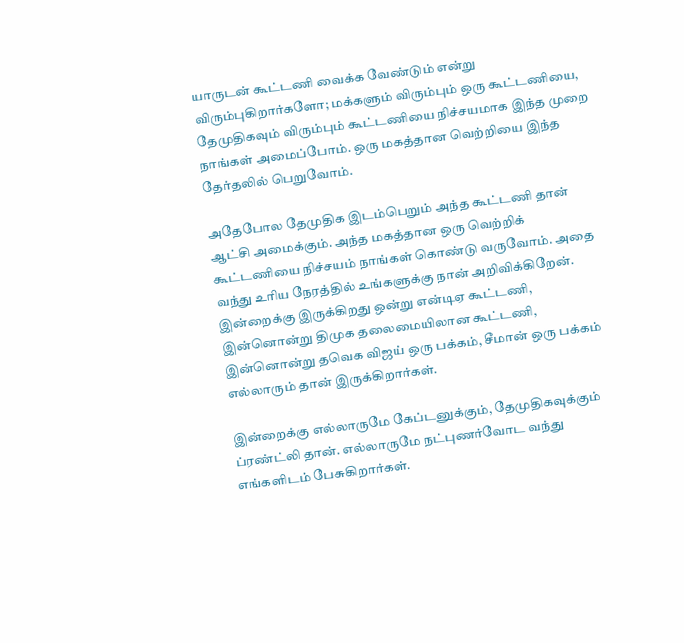யாருடன் கூட்டணி வைக்க வேண்டும் என்று விரும்புகிறார்களோ; மக்களும் விரும்பும் ஒரு கூட்டணியை, தேமுதிகவும் விரும்பும் கூட்டணியை நிச்சயமாக இந்த முறை நாங்கள் அமைப்போம். ஒரு மகத்தான வெற்றியை இந்த தேர்தலில் பெறுவோம்.

அதேபோல தேமுதிக இடம்பெறும் அந்த கூட்டணி தான் ஆட்சி அமைக்கும். அந்த மகத்தான ஒரு வெற்றிக் கூட்டணியை நிச்சயம் நாங்கள் கொண்டு வருவோம். அதை வந்து உரிய நேரத்தில் உங்களுக்கு நான் அறிவிக்கிறேன். இன்றைக்கு இருக்கிறது ஒன்று என்டிஏ கூட்டணி, இன்னொன்று திமுக தலைமையிலான கூட்டணி, இன்னொன்று தவெக விஜய் ஒரு பக்கம், சீமான் ஒரு பக்கம் எல்லாரும் தான் இருக்கிறார்கள்.

இன்றைக்கு எல்லாருமே கேப்டனுக்கும், தேமுதிகவுக்கும் ப்ரண்ட்லி தான். எல்லாருமே நட்புணர்வோட வந்து எங்களிடம் பேசுகிறார்கள்.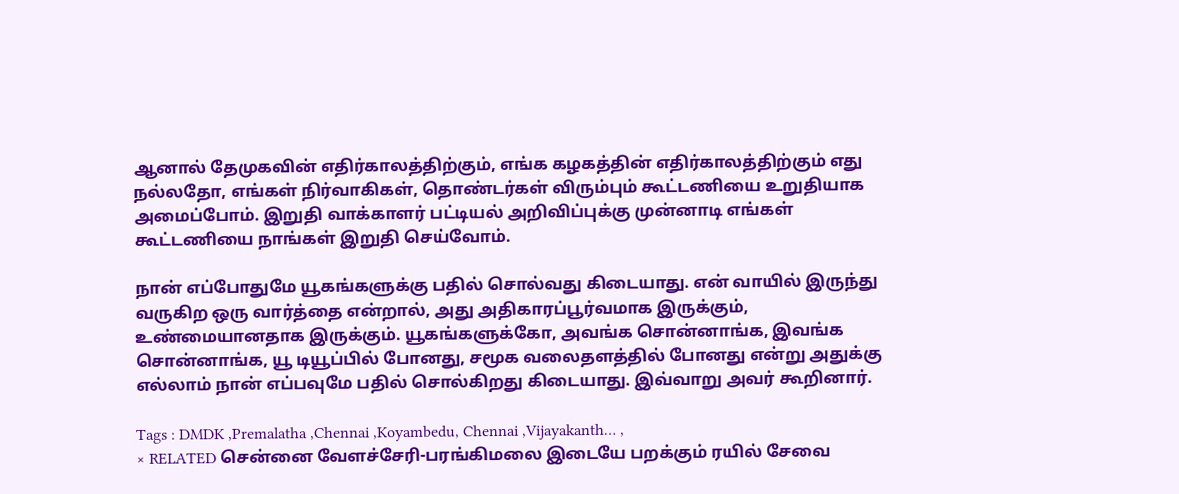ஆனால் தேமுகவின் எதிர்காலத்திற்கும், எங்க கழகத்தின் எதிர்காலத்திற்கும் எது நல்லதோ, எங்கள் நிர்வாகிகள், தொண்டர்கள் விரும்பும் கூட்டணியை உறுதியாக அமைப்போம். இறுதி வாக்காளர் பட்டியல் அறிவிப்புக்கு முன்னாடி எங்கள் கூட்டணியை நாங்கள் இறுதி செய்வோம்.

நான் எப்போதுமே யூகங்களுக்கு பதில் சொல்வது கிடையாது. என் வாயில் இருந்து வருகிற ஒரு வார்த்தை என்றால், அது அதிகாரப்பூர்வமாக இருக்கும், உண்மையானதாக இருக்கும். யூகங்களுக்கோ, அவங்க சொன்னாங்க, இவங்க சொன்னாங்க, யூ டியூப்பில் போனது, சமூக வலைதளத்தில் போனது என்று அதுக்கு எல்லாம் நான் எப்பவுமே பதில் சொல்கிறது கிடையாது. இவ்வாறு அவர் கூறினார்.

Tags : DMDK ,Premalatha ,Chennai ,Koyambedu, Chennai ,Vijayakanth… ,
× RELATED சென்னை வேளச்சேரி-பரங்கிமலை இடையே பறக்கும் ரயில் சேவை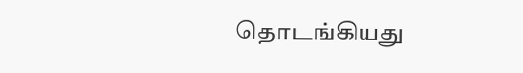தொடங்கியது